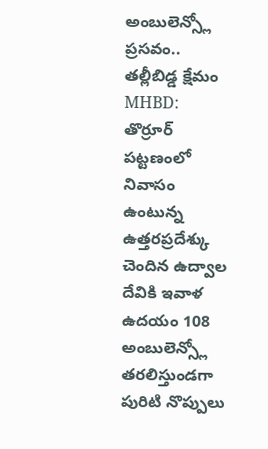అంబులెన్స్లో ప్రసవం.. తల్లీబిడ్డ క్షేమం
MHBD: తొర్రూర్ పట్టణంలో నివాసం ఉంటున్న ఉత్తరప్రదేశ్కు చెందిన ఉద్వాల దేవికి ఇవాళ ఉదయం 108 అంబులెన్స్లో తరలిస్తుండగా పురిటి నొప్పులు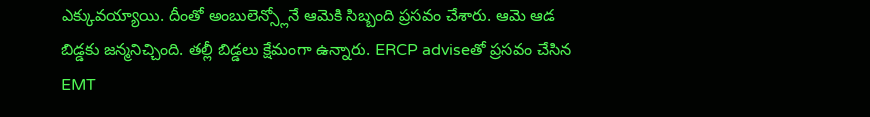ఎక్కువయ్యాయి. దీంతో అంబులెన్స్లోనే ఆమెకి సిబ్బంది ప్రసవం చేశారు. ఆమె ఆడ బిడ్డకు జన్మనిచ్చింది. తల్లీ బిడ్డలు క్షేమంగా ఉన్నారు. ERCP adviseతో ప్రసవం చేసిన EMT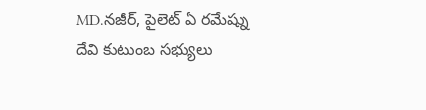MD.నజీర్, పైలెట్ ఏ రమేష్ను దేవి కుటుంబ సభ్యులు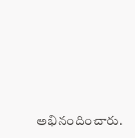అభినందించారు.